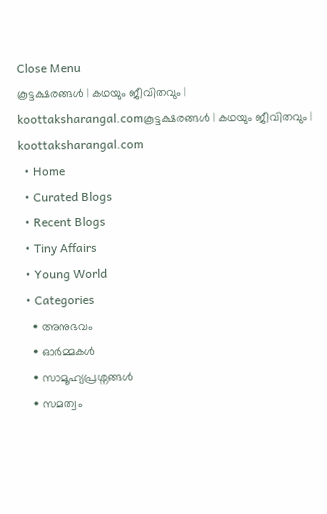Close Menu
കൂട്ടക്ഷരങ്ങൾ | കഥയും ജീവിതവും | koottaksharangal.comകൂട്ടക്ഷരങ്ങൾ | കഥയും ജീവിതവും | koottaksharangal.com
  • Home
  • Curated Blogs
  • Recent Blogs
  • Tiny Affairs
  • Young World
  • Categories
    • അനുഭവം
    • ഓർമ്മകൾ
    • സാമൂഹ്യപ്രശ്നങ്ങൾ
    • സമത്വം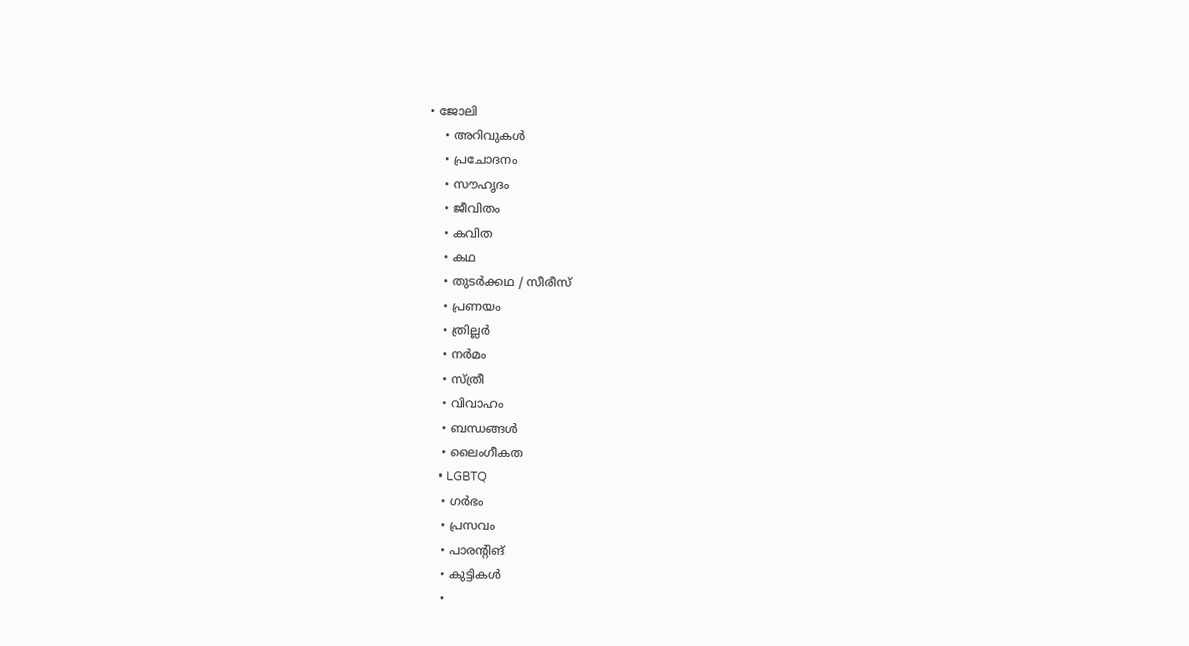• ജോലി
    • അറിവുകൾ
    • പ്രചോദനം
    • സൗഹൃദം
    • ജീവിതം
    • കവിത
    • കഥ
    • തുടർക്കഥ / സീരീസ്
    • പ്രണയം
    • ത്രില്ലർ
    • നര്‍മം
    • സ്ത്രീ
    • വിവാഹം
    • ബന്ധങ്ങൾ
    • ലൈംഗീകത
    • LGBTQ
    • ഗർഭം
    • പ്രസവം
    • പാരന്റിങ്
    • കുട്ടികൾ
    •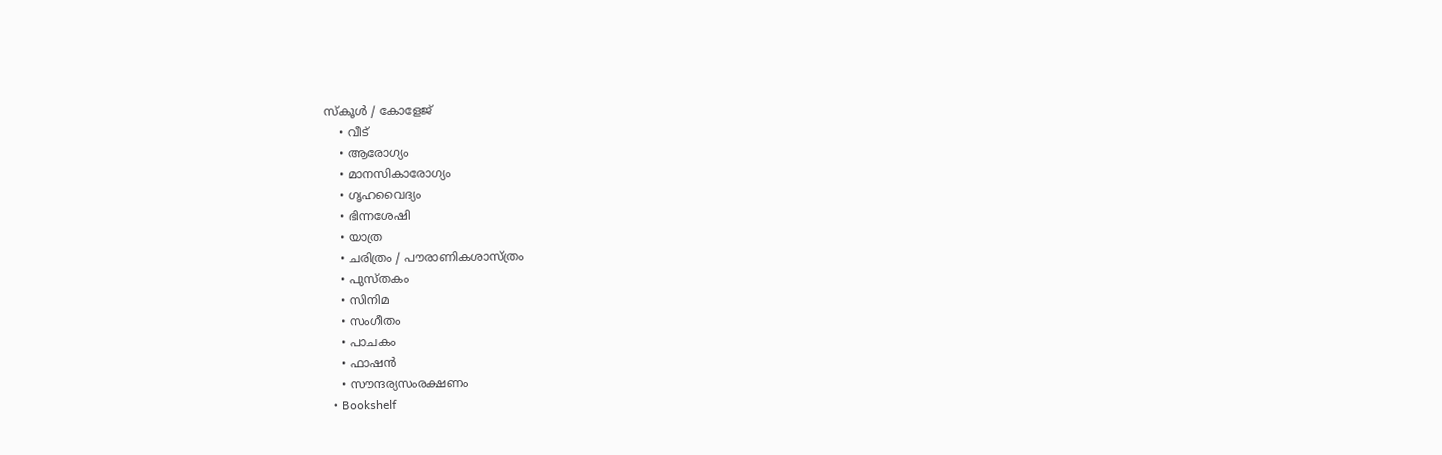സ്‌കൂൾ / കോളേജ്
    • വീട്
    • ആരോഗ്യം
    • മാനസികാരോഗ്യം
    • ഗൃഹവൈദ്യം
    • ഭിന്നശേഷി
    • യാത്ര
    • ചരിത്രം / പൗരാണികശാസ്ത്രം
    • പുസ്‌തകം
    • സിനിമ
    • സംഗീതം
    • പാചകം
    • ഫാഷൻ
    • സൗന്ദര്യസംരക്ഷണം
  • Bookshelf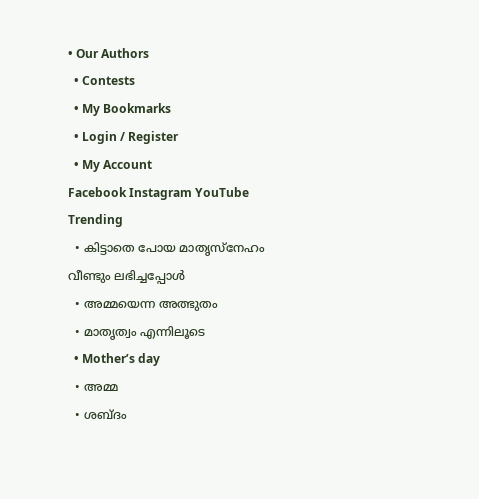• Our Authors
  • Contests
  • My Bookmarks
  • Login / Register
  • My Account
Facebook Instagram YouTube
Trending
  • കിട്ടാതെ പോയ മാതൃസ്നേഹം വീണ്ടും ലഭിച്ചപ്പോൾ
  • അമ്മയെന്ന അത്ഭുതം
  • മാതൃത്വം എന്നിലൂടെ
  • Mother’s day
  • അമ്മ
  • ശബ്ദം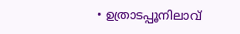• ഉത്രാടപ്പൂനിലാവ്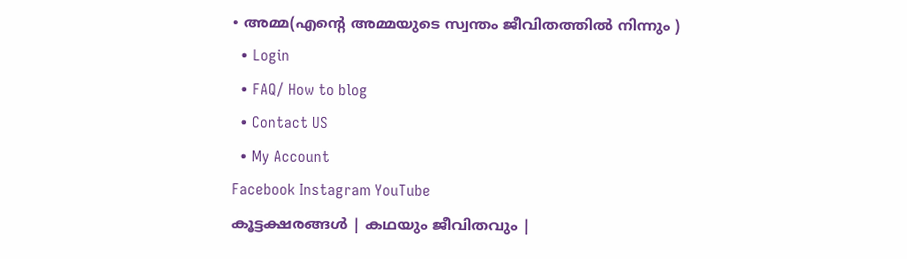• അമ്മ(എന്റെ അമ്മയുടെ സ്വന്തം ജീവിതത്തിൽ നിന്നും )
  • Login
  • FAQ/ How to blog
  • Contact US
  • My Account
Facebook Instagram YouTube
കൂട്ടക്ഷരങ്ങൾ | കഥയും ജീവിതവും |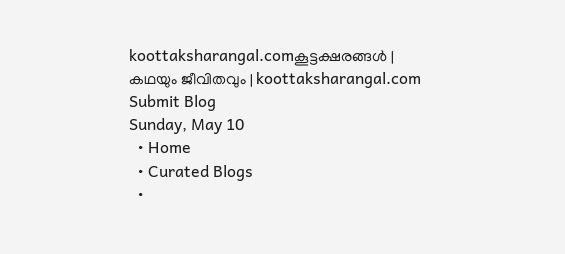koottaksharangal.comകൂട്ടക്ഷരങ്ങൾ | കഥയും ജീവിതവും | koottaksharangal.com
Submit Blog
Sunday, May 10
  • Home
  • Curated Blogs
  •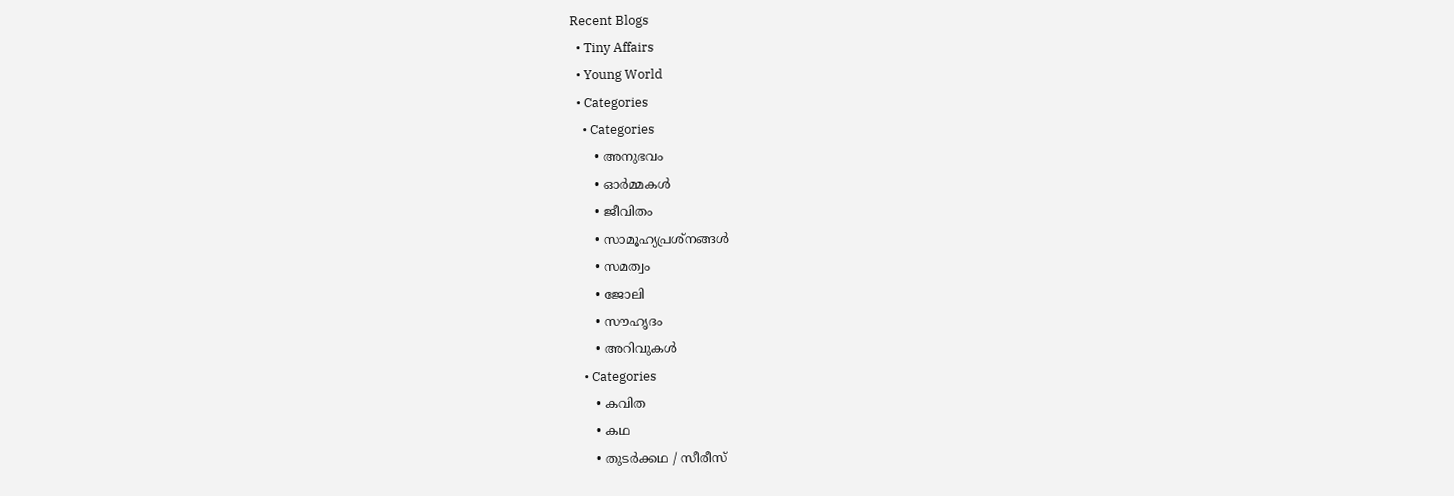Recent Blogs
  • Tiny Affairs
  • Young World
  • Categories
    • Categories
      • അനുഭവം
      • ഓർമ്മകൾ
      • ജീവിതം
      • സാമൂഹ്യപ്രശ്നങ്ങൾ
      • സമത്വം
      • ജോലി
      • സൗഹൃദം
      • അറിവുകൾ
    • Categories
      • കവിത
      • കഥ
      • തുടർക്കഥ / സീരീസ്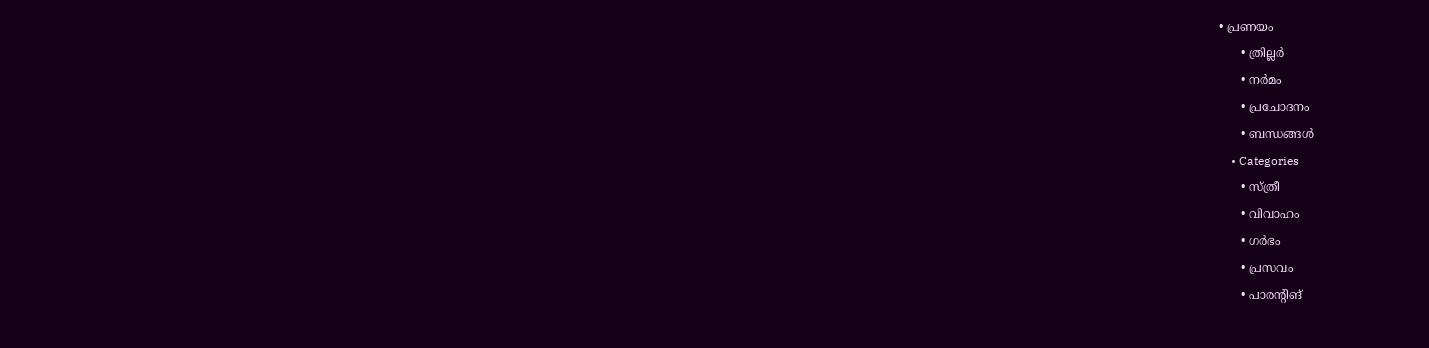• പ്രണയം
      • ത്രില്ലർ
      • നര്‍മം
      • പ്രചോദനം
      • ബന്ധങ്ങൾ
    • Categories
      • സ്ത്രീ
      • വിവാഹം
      • ഗർഭം
      • പ്രസവം
      • പാരന്റിങ്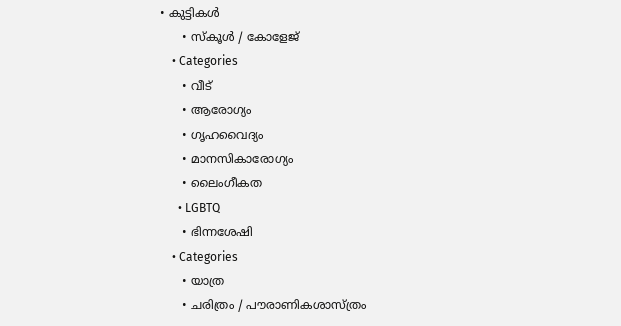• കുട്ടികൾ
      • സ്‌കൂൾ / കോളേജ്
    • Categories
      • വീട്
      • ആരോഗ്യം
      • ഗൃഹവൈദ്യം
      • മാനസികാരോഗ്യം
      • ലൈംഗീകത
      • LGBTQ
      • ഭിന്നശേഷി
    • Categories
      • യാത്ര
      • ചരിത്രം / പൗരാണികശാസ്ത്രം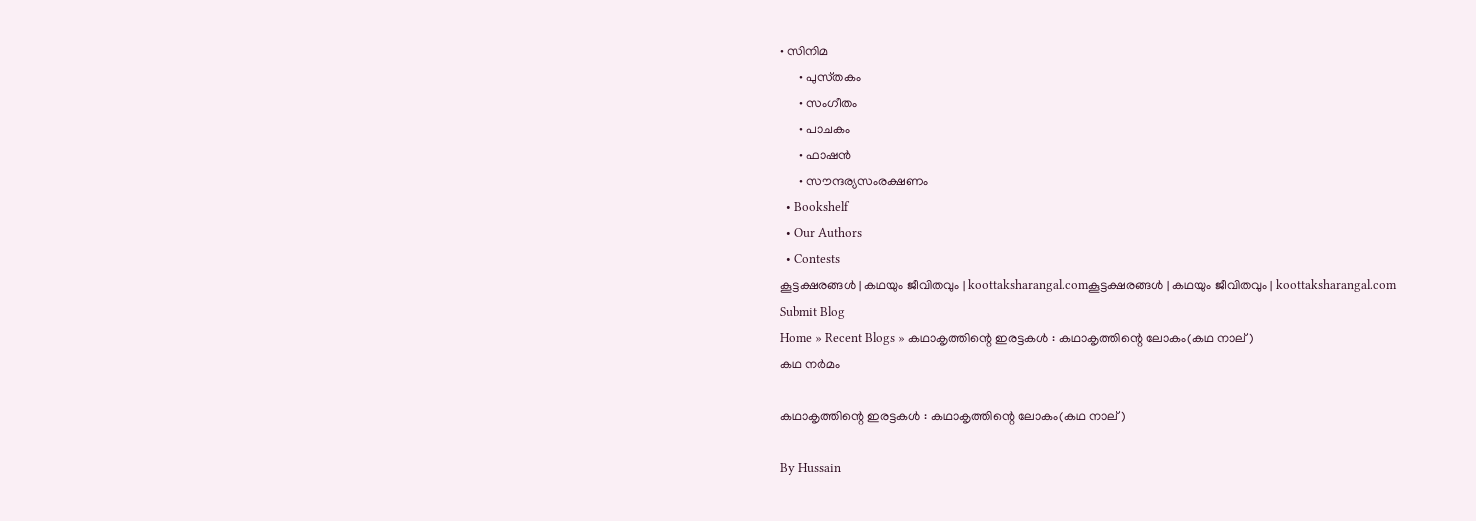• സിനിമ
      • പുസ്‌തകം
      • സംഗീതം
      • പാചകം
      • ഫാഷൻ
      • സൗന്ദര്യസംരക്ഷണം
  • Bookshelf
  • Our Authors
  • Contests
കൂട്ടക്ഷരങ്ങൾ | കഥയും ജീവിതവും | koottaksharangal.comകൂട്ടക്ഷരങ്ങൾ | കഥയും ജീവിതവും | koottaksharangal.com
Submit Blog
Home » Recent Blogs » കഥാകൃത്തിന്റെ ഇരട്ടകൾ : കഥാകൃത്തിന്റെ ലോകം(കഥ നാല് )
കഥ നര്‍മം

കഥാകൃത്തിന്റെ ഇരട്ടകൾ : കഥാകൃത്തിന്റെ ലോകം(കഥ നാല് )

By Hussain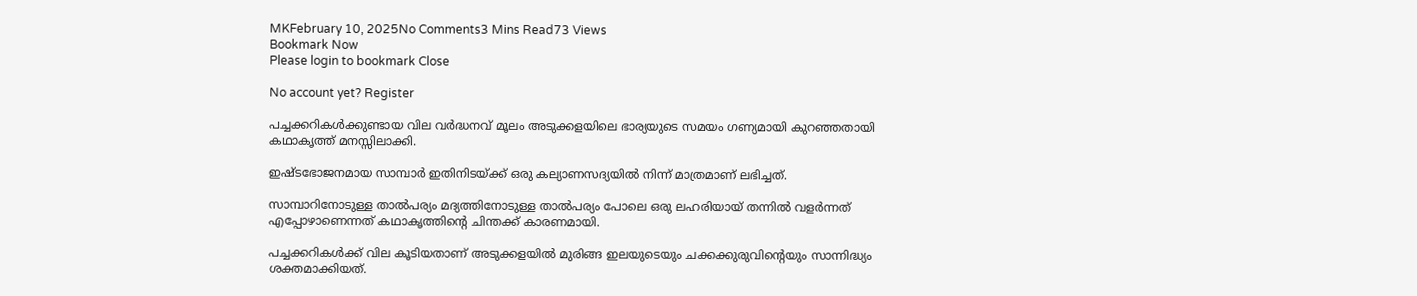MKFebruary 10, 2025No Comments3 Mins Read73 Views
Bookmark Now
Please login to bookmark Close

No account yet? Register

പച്ചക്കറികൾക്കുണ്ടായ വില വർദ്ധനവ് മൂലം അടുക്കളയിലെ ഭാര്യയുടെ സമയം ഗണ്യമായി കുറഞ്ഞതായി കഥാകൃത്ത് മനസ്സിലാക്കി.

ഇഷ്ടഭോജനമായ സാമ്പാർ ഇതിനിടയ്ക്ക് ഒരു കല്യാണസദ്യയിൽ നിന്ന് മാത്രമാണ് ലഭിച്ചത്.

സാമ്പാറിനോടുള്ള താൽപര്യം മദ്യത്തിനോടുള്ള താൽപര്യം പോലെ ഒരു ലഹരിയായ് തന്നിൽ വളർന്നത് എപ്പോഴാണെന്നത് കഥാകൃത്തിന്റെ ചിന്തക്ക് കാരണമായി.

പച്ചക്കറികൾക്ക് വില കൂടിയതാണ് അടുക്കളയിൽ മുരിങ്ങ ഇലയുടെയും ചക്കക്കുരുവിന്റെയും സാന്നിദ്ധ്യം ശക്തമാക്കിയത്.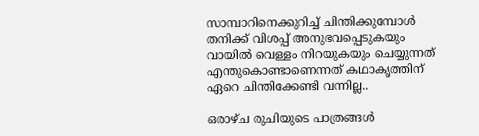സാമ്പാറിനെക്കുറിച്ച് ചിന്തിക്കുമ്പോൾ തനിക്ക് വിശപ്പ് അനുഭവപ്പെടുകയും വായിൽ വെള്ളം നിറയുകയും ചെയ്യുന്നത് എന്തുകൊണ്ടാണെന്നത് കഥാകൃത്തിന് ഏറെ ചിന്തിക്കേണ്ടി വന്നില്ല..

ഒരാഴ്ച രുചിയുടെ പാത്രങ്ങൾ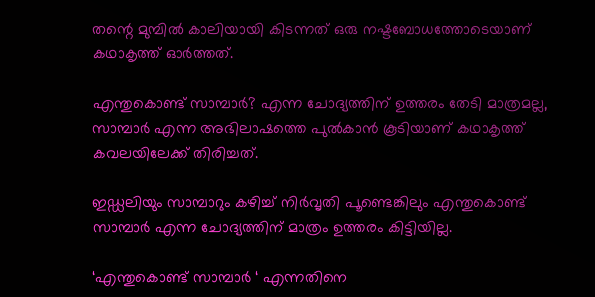തന്റെ മുമ്പിൽ കാലിയായി കിടന്നത് ഒരു നഷ്ടബോധത്തോടെയാണ് കഥാകൃത്ത് ഓർത്തത്.

എന്തുകൊണ്ട് സാമ്പാർ? എന്ന ചോദ്യത്തിന് ഉത്തരം തേടി മാത്രമല്ല, സാമ്പാർ എന്ന അഭിലാഷത്തെ പുൽകാൻ കൂടിയാണ് കഥാകൃത്ത് കവലയിലേക്ക് തിരിച്ചത്.

ഇഡ്ഡലിയും സാമ്പാറും കഴിച്ച് നിർവൃതി പൂണ്ടെങ്കിലും എന്തുകൊണ്ട് സാമ്പാർ എന്ന ചോദ്യത്തിന് മാത്രം ഉത്തരം കിട്ടിയില്ല.

‘എന്തുകൊണ്ട് സാമ്പാർ ‘ എന്നതിനെ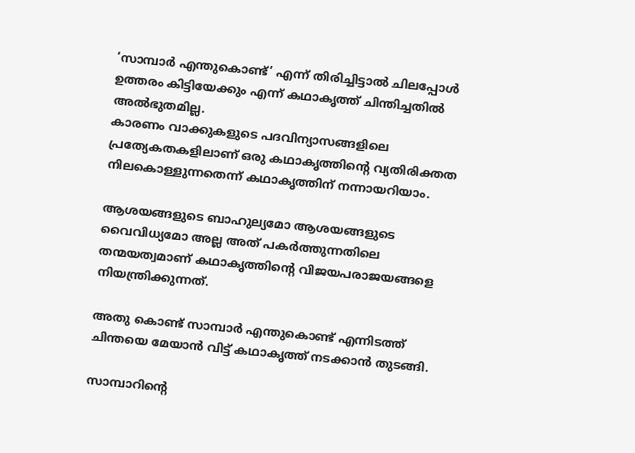‘സാമ്പാർ എന്തുകൊണ്ട്’ എന്ന് തിരിച്ചിട്ടാൽ ചിലപ്പോൾ ഉത്തരം കിട്ടിയേക്കും എന്ന് കഥാകൃത്ത് ചിന്തിച്ചതിൽ അൽഭുതമില്ല.
കാരണം വാക്കുകളുടെ പദവിന്യാസങ്ങളിലെ പ്രത്യേകതകളിലാണ് ഒരു കഥാകൃത്തിന്റെ വ്യതിരിക്തത നിലകൊള്ളുന്നതെന്ന് കഥാകൃത്തിന് നന്നായറിയാം.

ആശയങ്ങളുടെ ബാഹുല്യമോ ആശയങ്ങളുടെ വൈവിധ്യമോ അല്ല അത് പകർത്തുന്നതിലെ തന്മയത്വമാണ് കഥാകൃത്തിന്റെ വിജയപരാജയങ്ങളെ നിയന്ത്രിക്കുന്നത്.

അതു കൊണ്ട് സാമ്പാർ എന്തുകൊണ്ട് എന്നിടത്ത് ചിന്തയെ മേയാൻ വിട്ട് കഥാകൃത്ത് നടക്കാൻ തുടങ്ങി.

സാമ്പാറിന്റെ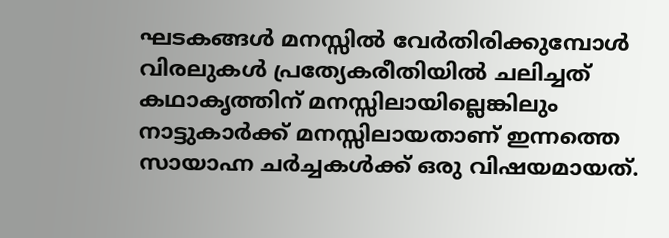ഘടകങ്ങൾ മനസ്സിൽ വേർതിരിക്കുമ്പോൾ വിരലുകൾ പ്രത്യേകരീതിയിൽ ചലിച്ചത് കഥാകൃത്തിന് മനസ്സിലായില്ലെങ്കിലും നാട്ടുകാർക്ക് മനസ്സിലായതാണ് ഇന്നത്തെ സായാഹ്ന ചർച്ചകൾക്ക് ഒരു വിഷയമായത്.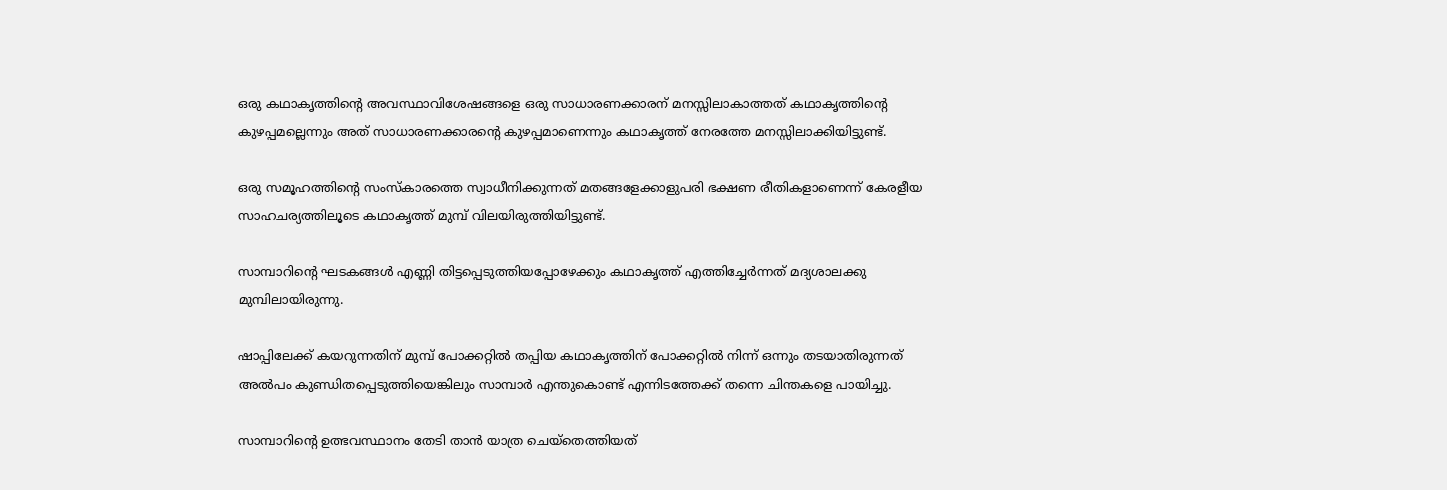ഒരു കഥാകൃത്തിന്റെ അവസ്ഥാവിശേഷങ്ങളെ ഒരു സാധാരണക്കാരന് മനസ്സിലാകാത്തത് കഥാകൃത്തിന്റെ കുഴപ്പമല്ലെന്നും അത് സാധാരണക്കാരന്റെ കുഴപ്പമാണെന്നും കഥാകൃത്ത് നേരത്തേ മനസ്സിലാക്കിയിട്ടുണ്ട്.

ഒരു സമൂഹത്തിന്റെ സംസ്കാരത്തെ സ്വാധീനിക്കുന്നത് മതങ്ങളേക്കാളുപരി ഭക്ഷണ രീതികളാണെന്ന് കേരളീയ സാഹചര്യത്തിലൂടെ കഥാകൃത്ത് മുമ്പ് വിലയിരുത്തിയിട്ടുണ്ട്.

സാമ്പാറിന്റെ ഘടകങ്ങൾ എണ്ണി തിട്ടപ്പെടുത്തിയപ്പോഴേക്കും കഥാകൃത്ത് എത്തിച്ചേർന്നത് മദ്യശാലക്കു മുമ്പിലായിരുന്നു.

ഷാപ്പിലേക്ക് കയറുന്നതിന് മുമ്പ് പോക്കറ്റിൽ തപ്പിയ കഥാകൃത്തിന് പോക്കറ്റിൽ നിന്ന് ഒന്നും തടയാതിരുന്നത് അൽപം കുണ്ഡിതപ്പെടുത്തിയെങ്കിലും സാമ്പാർ എന്തുകൊണ്ട് എന്നിടത്തേക്ക് തന്നെ ചിന്തകളെ പായിച്ചു.

സാമ്പാറിന്റെ ഉത്ഭവസ്ഥാനം തേടി താൻ യാത്ര ചെയ്തെത്തിയത്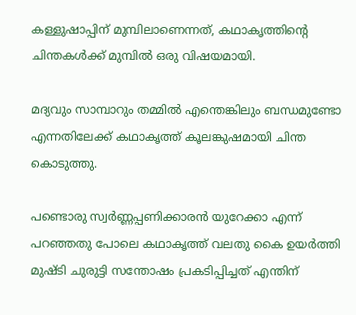കള്ളുഷാപ്പിന് മുമ്പിലാണെന്നത്, കഥാകൃത്തിന്റെ ചിന്തകൾക്ക് മുമ്പിൽ ഒരു വിഷയമായി.

മദ്യവും സാമ്പാറും തമ്മിൽ എന്തെങ്കിലും ബന്ധമുണ്ടോ എന്നതിലേക്ക് കഥാകൃത്ത് കൂലങ്കുഷമായി ചിന്ത കൊടുത്തു.

പണ്ടൊരു സ്വർണ്ണപ്പണിക്കാരൻ യുറേക്കാ എന്ന് പറഞ്ഞതു പോലെ കഥാകൃത്ത് വലതു കൈ ഉയർത്തി മുഷ്ടി ചുരുട്ടി സന്തോഷം പ്രകടിപ്പിച്ചത് എന്തിന്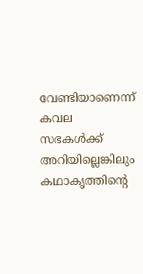വേണ്ടിയാണെന്ന് കവല സഭകൾക്ക് അറിയില്ലെങ്കിലും കഥാകൃത്തിന്റെ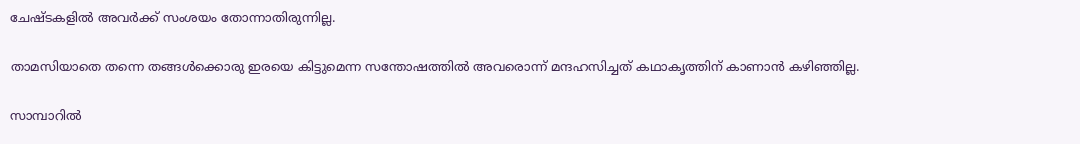ചേഷ്ടകളിൽ അവർക്ക് സംശയം തോന്നാതിരുന്നില്ല.

താമസിയാതെ തന്നെ തങ്ങൾക്കൊരു ഇരയെ കിട്ടുമെന്ന സന്തോഷത്തിൽ അവരൊന്ന് മന്ദഹസിച്ചത് കഥാകൃത്തിന് കാണാൻ കഴിഞ്ഞില്ല.

സാമ്പാറിൽ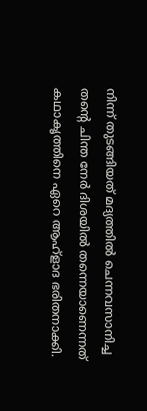നിന്ന് തുടങ്ങിയത് മദ്യത്തിൽ ചെന്നവസാനിച്ച തന്റെ ചിന്ത നേർ ദിശയിൽ തന്നെയാണെന്നത് കഥാകൃത്തിനെ ഏറെ ആഹ്ളാദ ഭരിതനാക്കി.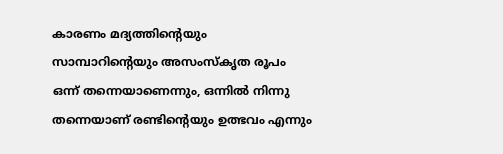കാരണം മദ്യത്തിന്റെയും സാമ്പാറിന്റെയും അസംസ്കൃത രൂപം ഒന്ന് തന്നെയാണെന്നും, ഒന്നിൽ നിന്നു തന്നെയാണ് രണ്ടിന്റെയും ഉത്ഭവം എന്നും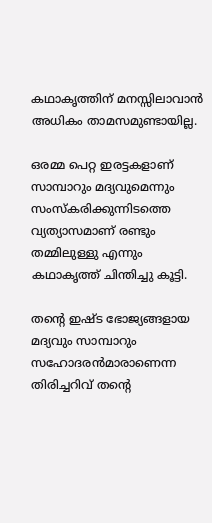കഥാകൃത്തിന് മനസ്സിലാവാൻ അധികം താമസമുണ്ടായില്ല.

ഒരമ്മ പെറ്റ ഇരട്ടകളാണ് സാമ്പാറും മദ്യവുമെന്നും സംസ്കരിക്കുന്നിടത്തെ വ്യത്യാസമാണ് രണ്ടും തമ്മിലുള്ളു എന്നും കഥാകൃത്ത് ചിന്തിച്ചു കൂട്ടി.

തന്റെ ഇഷ്ട ഭോജ്യങ്ങളായ മദ്യവും സാമ്പാറും സഹോദരൻമാരാണെന്ന തിരിച്ചറിവ് തന്റെ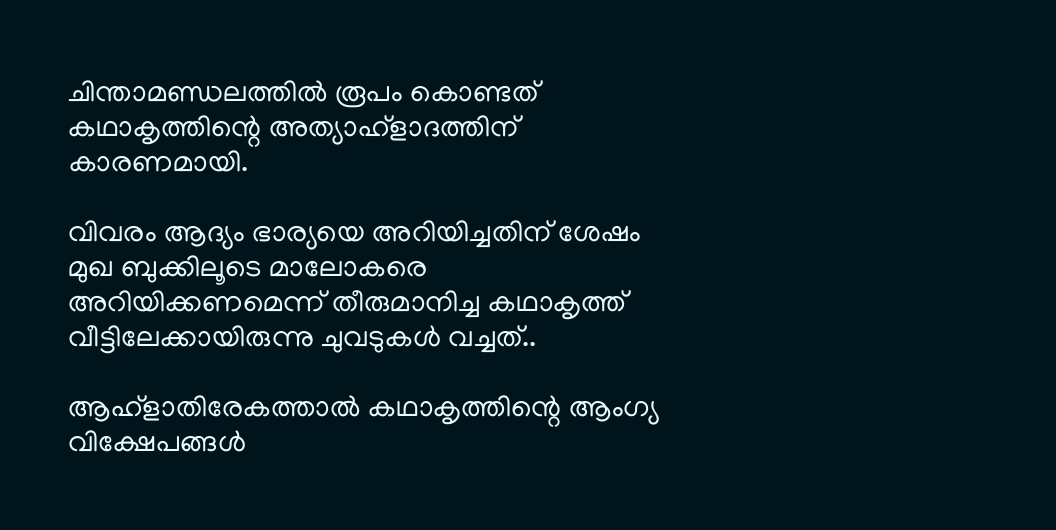ചിന്താമണ്ഡലത്തിൽ രൂപം കൊണ്ടത് കഥാകൃത്തിന്റെ അത്യാഹ്ളാദത്തിന് കാരണമായി.

വിവരം ആദ്യം ഭാര്യയെ അറിയിച്ചതിന് ശേഷം മുഖ ബുക്കിലൂടെ മാലോകരെ അറിയിക്കണമെന്ന് തീരുമാനിച്ച കഥാകൃത്ത് വീട്ടിലേക്കായിരുന്നു ചുവടുകൾ വച്ചത്..

ആഹ്ളാതിരേകത്താൽ കഥാകൃത്തിന്റെ ആംഗ്യ വിക്ഷേപങ്ങൾ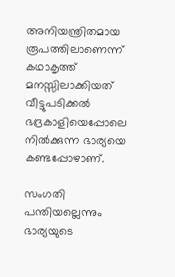അനിയന്ത്രിതമായ രൂപത്തിലാണെന്ന് കഥാകൃത്ത് മനസ്സിലാക്കിയത് വീട്ടുപടിക്കൽ ഭദ്രകാളിയെപ്പോലെ നിൽക്കുന്ന ഭാര്യയെ കണ്ടപ്പോഴാണ്.

സംഗതി പന്തിയല്ലെന്നും ഭാര്യയുടെ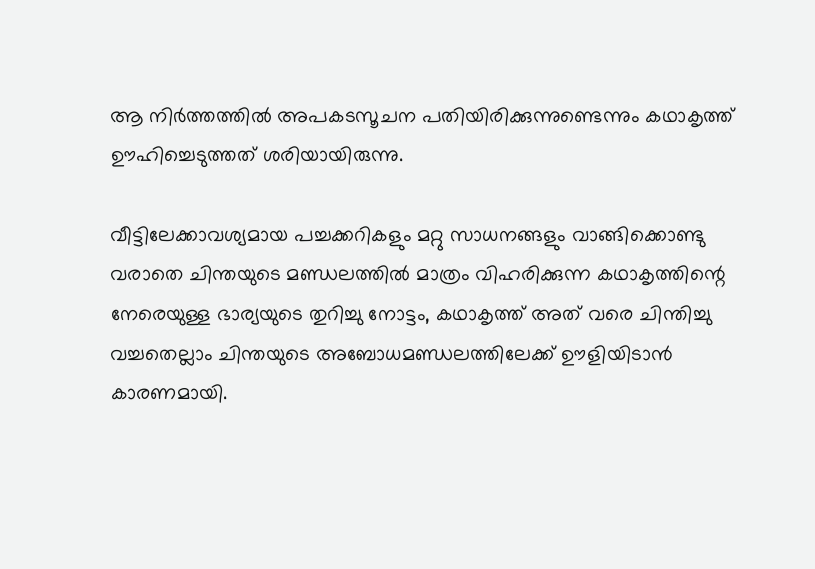ആ നിർത്തത്തിൽ അപകടസൂചന പതിയിരിക്കുന്നുണ്ടെന്നും കഥാകൃത്ത് ഊഹിച്ചെടുത്തത് ശരിയായിരുന്നു.

വീട്ടിലേക്കാവശ്യമായ പച്ചക്കറികളും മറ്റു സാധനങ്ങളും വാങ്ങിക്കൊണ്ടു വരാതെ ചിന്തയുടെ മണ്ഡലത്തിൽ മാത്രം വിഹരിക്കുന്ന കഥാകൃത്തിന്റെ നേരെയുള്ള ഭാര്യയുടെ തുറിച്ചു നോട്ടം, കഥാകൃത്ത് അത് വരെ ചിന്തിച്ചു വച്ചതെല്ലാം ചിന്തയുടെ അബോധമണ്ഡലത്തിലേക്ക് ഊളിയിടാൻ കാരണമായി.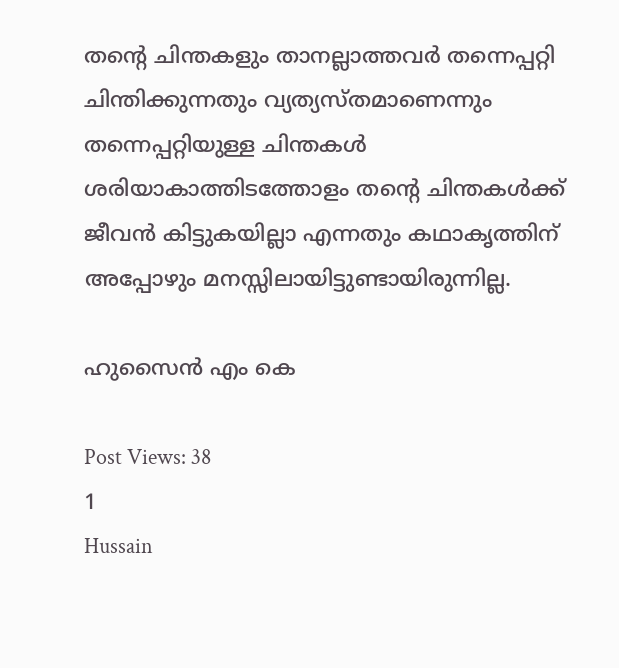തന്റെ ചിന്തകളും താനല്ലാത്തവർ തന്നെപ്പറ്റി ചിന്തിക്കുന്നതും വ്യത്യസ്തമാണെന്നും തന്നെപ്പറ്റിയുള്ള ചിന്തകൾ ശരിയാകാത്തിടത്തോളം തന്റെ ചിന്തകൾക്ക് ജീവൻ കിട്ടുകയില്ലാ എന്നതും കഥാകൃത്തിന് അപ്പോഴും മനസ്സിലായിട്ടുണ്ടായിരുന്നില്ല.

ഹുസൈൻ എം കെ

Post Views: 38
1
Hussain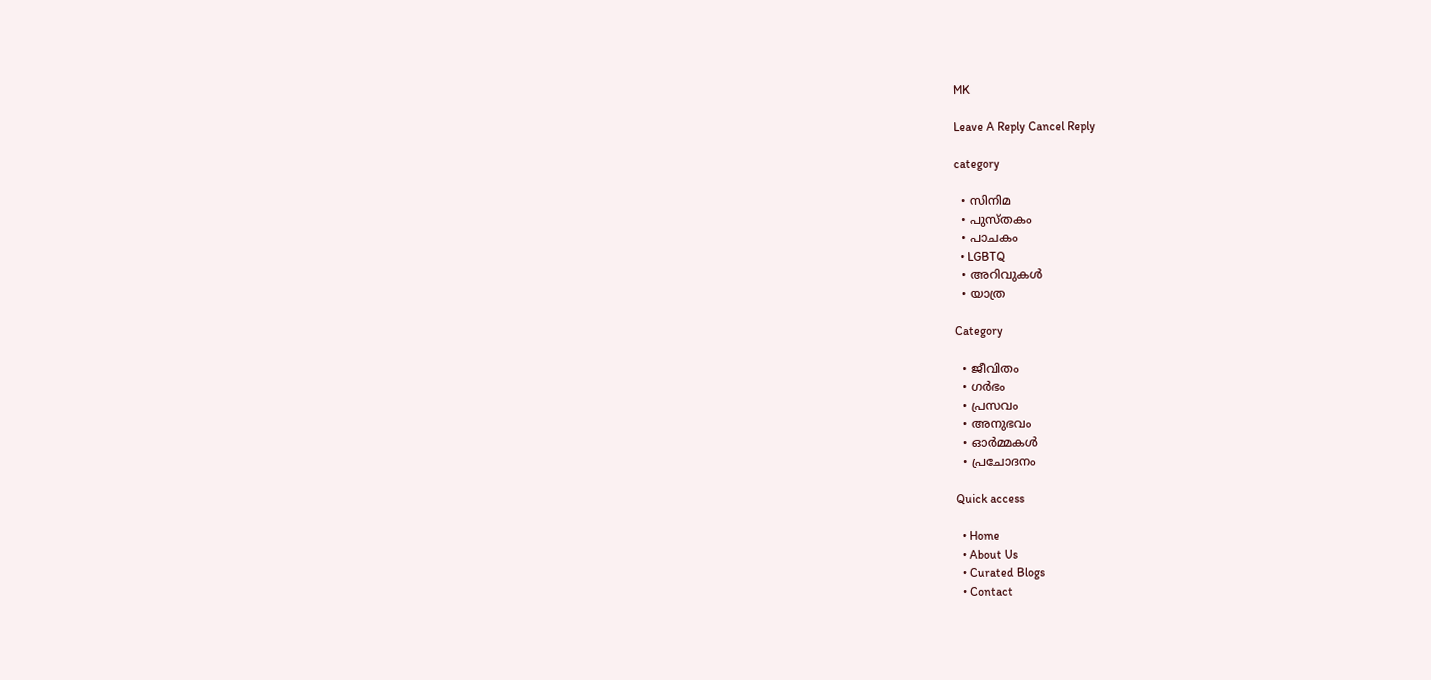MK

Leave A Reply Cancel Reply

category

  • സിനിമ
  • പുസ്‌തകം
  • പാചകം
  • LGBTQ
  • അറിവുകൾ
  • യാത്ര

Category

  • ജീവിതം
  • ഗർഭം
  • പ്രസവം
  • അനുഭവം
  • ഓർമ്മകൾ
  • പ്രചോദനം

Quick access

  • Home
  • About Us
  • Curated Blogs
  • Contact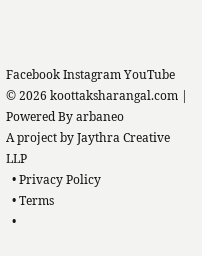Facebook Instagram YouTube
© 2026 koottaksharangal.com | Powered By arbaneo
A project by Jaythra Creative LLP
  • Privacy Policy
  • Terms
  •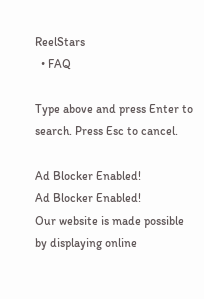ReelStars
  • FAQ

Type above and press Enter to search. Press Esc to cancel.

Ad Blocker Enabled!
Ad Blocker Enabled!
Our website is made possible by displaying online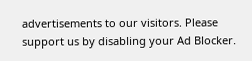advertisements to our visitors. Please support us by disabling your Ad Blocker.